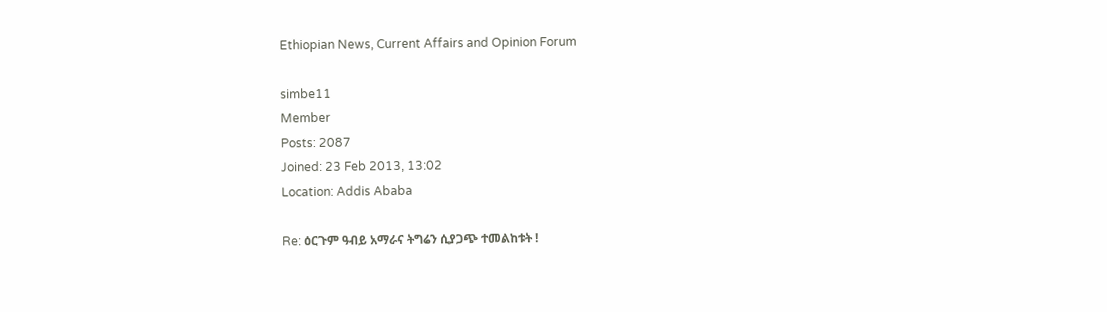Ethiopian News, Current Affairs and Opinion Forum

simbe11
Member
Posts: 2087
Joined: 23 Feb 2013, 13:02
Location: Addis Ababa

Re: ዕርጉም ዓብይ አማራና ትግሬን ሲያጋጭ ተመልከቱት !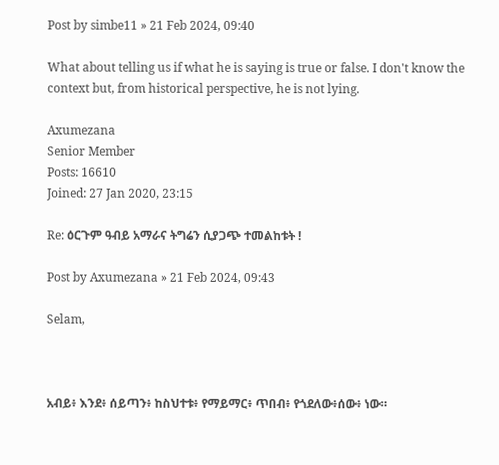Post by simbe11 » 21 Feb 2024, 09:40

What about telling us if what he is saying is true or false. I don't know the context but, from historical perspective, he is not lying.

Axumezana
Senior Member
Posts: 16610
Joined: 27 Jan 2020, 23:15

Re: ዕርጉም ዓብይ አማራና ትግሬን ሲያጋጭ ተመልከቱት !

Post by Axumezana » 21 Feb 2024, 09:43

Selam,



አብይ፥ እንደ፥ ሰይጣን፥ ከስህተቱ፥ የማይማር፥ ጥበብ፥ የጎደለው፥ሰው፥ ነው።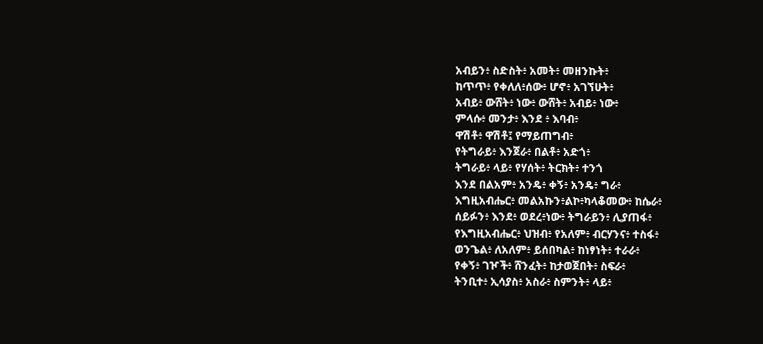አብይን፥ ስድስት፥ አመት፥ መዘንኩት፥
ከጥጥ፥ የቀለለ፥ሰው፥ ሆኖ፥ አገኘሁት፥
አብይ፥ ውሸት፥ ነው፥ ውሸት፥ አብይ፥ ነው፥
ምላሱ፥ መንታ፥ እንደ ፥ እባብ፥
ዋሽቶ፥ ዋሽቶ፤ የማይጠግብ፥
የትግራይ፥ እንጀራ፥ በልቶ፥ አድጎ፥
ትግራይ፥ ላይ፥ የሃሰት፥ ትርክት፥ ተንጎ
እንደ በልአም፥ አንዴ፥ ቀኝ፥ አንዴ፥ ግራ፥
እግዚአብሔር፥ መልአኩን፥ልኮ፥ካላቆመው፥ ከሴራ፥
ሰይፉን፥ እንደ፥ ወደረ፥ነው፥ ትግራይን፥ ሊያጠፋ፥
የእግዚአብሔር፥ ህዝብ፥ የአለም፥ ብርሃንና፥ ተስፋ፥
ወንጌል፥ ለአለም፥ ይሰበካል፥ ከነፃነት፥ ተራራ፥
የቀኝ፥ ገዦች፥ ሸንፈት፥ ከታወጀበት፥ ስፍራ፥
ትንቢተ፥ ኢሳያስ፥ አስራ፥ ስምንት፥ ላይ፥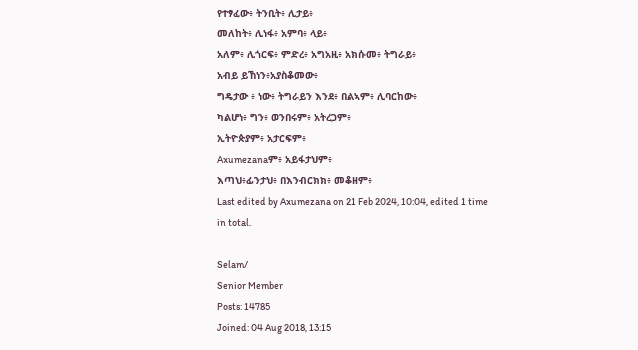የተፃፈው፥ ትንቢት፥ ሊታይ፥
መለከት፥ ሊነፋ፥ አምባ፥ ላይ፥
አለም፥ ሊጎርፍ፥ ምድረ፥ አግአዚ፥ አክሱመ፥ ትግራይ፥
አብይ ይኸነን፥አያስቆመው፥
ግዴታው ፥ ነው፥ ትግራይን እንደ፥ በልኣም፥ ሊባርከው፥
ካልሆነ፥ ግን፥ ወንበሩም፥ አትረጋም፥
ኢትዮጵያም፥ አታርፍም፥
Axumezanaም፥ አይፋታህም፥
እጣህ፥ፊንታህ፥ በእንብርክክ፥ መቆዘም፥
Last edited by Axumezana on 21 Feb 2024, 10:04, edited 1 time in total.

Selam/
Senior Member
Posts: 14785
Joined: 04 Aug 2018, 13:15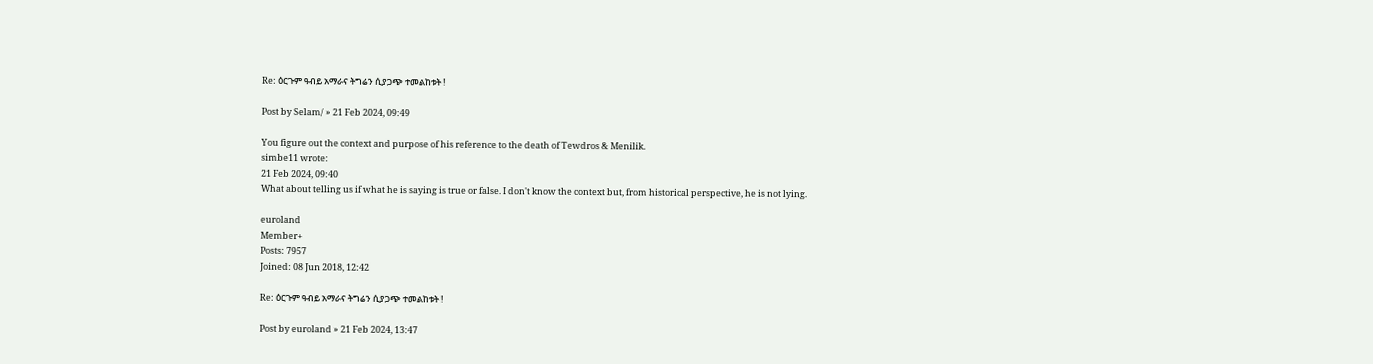Re: ዕርጉም ዓብይ አማራና ትግሬን ሲያጋጭ ተመልከቱት !

Post by Selam/ » 21 Feb 2024, 09:49

You figure out the context and purpose of his reference to the death of Tewdros & Menilik.
simbe11 wrote:
21 Feb 2024, 09:40
What about telling us if what he is saying is true or false. I don't know the context but, from historical perspective, he is not lying.

euroland
Member+
Posts: 7957
Joined: 08 Jun 2018, 12:42

Re: ዕርጉም ዓብይ አማራና ትግሬን ሲያጋጭ ተመልከቱት !

Post by euroland » 21 Feb 2024, 13:47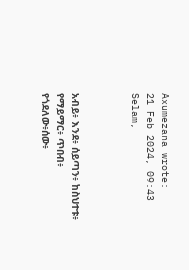Axumezana wrote:
21 Feb 2024, 09:43
Selam,



አብይ፥ እንደ፥ ሰይጣን፥ ከስህተቱ፥ የማይማር፥ ጥበብ፥ የጎደለው፥ሰው፥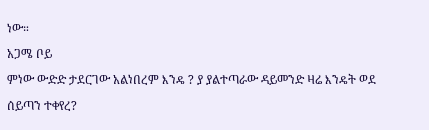ነው።
አጋሜ ቦይ
ምነው ውድድ ታደርገው አልነበረም እንዴ ? ያ ያልተጣራው ዳይመንድ ዛሬ እንዴት ወደ ሰይጣን ተቀየረ?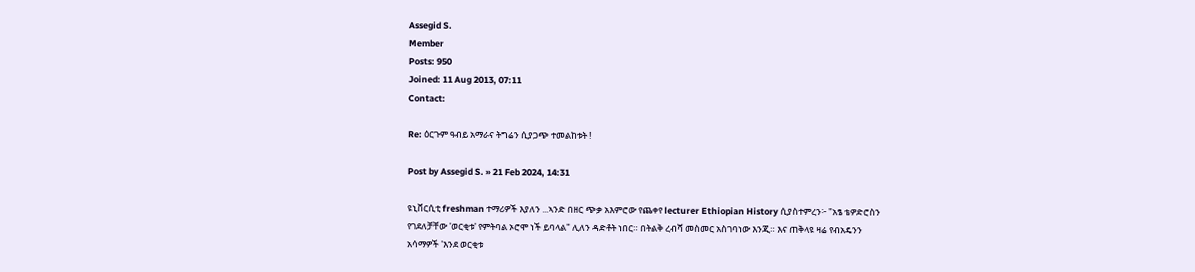Assegid S.
Member
Posts: 950
Joined: 11 Aug 2013, 07:11
Contact:

Re: ዕርጉም ዓብይ አማራና ትግሬን ሲያጋጭ ተመልከቱት !

Post by Assegid S. » 21 Feb 2024, 14:31

ዩኒቨርሲቲ freshman ተማሪዎች እያለን ...ኣንድ በዘር ጭቃ አእምሮው የጨቀየ lecturer Ethiopian History ሲያስተምረን፦ "አፄ ቴዎድሮስን የገደለቻቸው 'ወርቂቱ' የምትባል ኦሮሞ ነች ይባላል" ሊለን ዳድቶት ነበር። በትልቅ ረብሻ መስመር አስገባነው እንጂ። እና ጠቅላዩ ዛሬ የብአዴንን አሳማዎች 'እንደ ወርቂቱ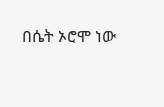በሴት ኦሮሞ ነው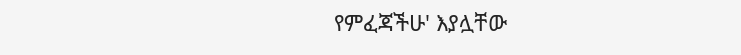የምፈጃችሁ' እያሏቸው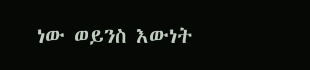ነው ወይንስ እውነት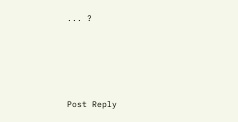... ?




Post Reply